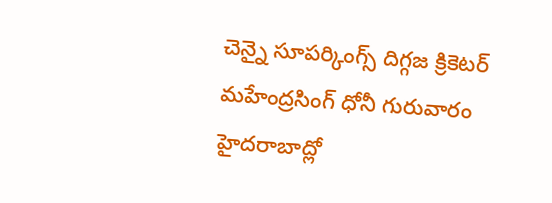చెన్నై సూపర్కింగ్స్ దిగ్గజ క్రికెటర్ మహేంద్రసింగ్ ధోనీ గురువారం హైదరాబాద్లో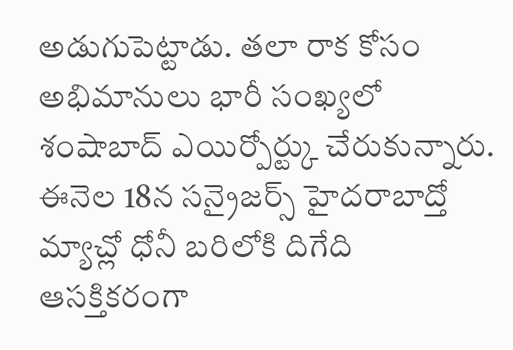అడుగుపెట్టాడు. తలా రాక కోసం అభిమానులు భారీ సంఖ్యలో శంషాబాద్ ఎయిర్పోర్ట్కు చేరుకున్నారు.
ఈనెల 18న సన్రైజర్స్ హైదరాబాద్తో మ్యాచ్లో ధోనీ బరిలోకి దిగేది ఆసక్తికరంగా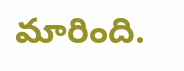మారింది.